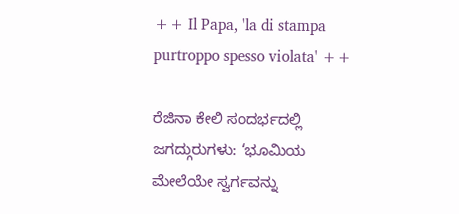++ Il Papa, 'la di stampa purtroppo spesso violata' ++

ರೆಜಿನಾ ಕೇಲಿ ಸಂದರ್ಭದಲ್ಲಿ ಜಗದ್ಗುರುಗಳು: ‘ಭೂಮಿಯ ಮೇಲೆಯೇ ಸ್ವರ್ಗವನ್ನು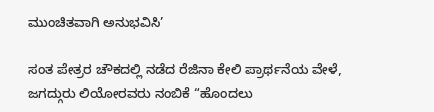ಮುಂಚಿತವಾಗಿ ಅನುಭವಿಸಿ’

ಸಂತ ಪೇತ್ರರ ಚೌಕದಲ್ಲಿ ನಡೆದ ರೆಜಿನಾ ಕೇಲಿ ಪ್ರಾರ್ಥನೆಯ ವೇಳೆ, ಜಗದ್ಗುರು ಲಿಯೋರವರು ನಂಬಿಕೆ “ಹೊಂದಲು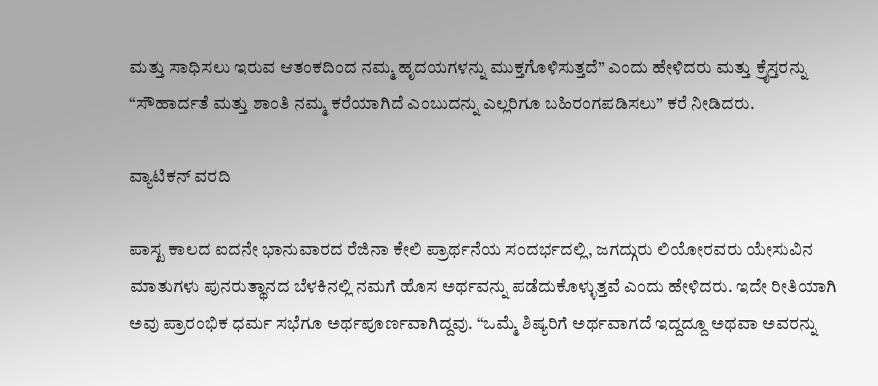ಮತ್ತು ಸಾಧಿಸಲು ಇರುವ ಆತಂಕದಿಂದ ನಮ್ಮ ಹೃದಯಗಳನ್ನು ಮುಕ್ತಗೊಳಿಸುತ್ತದೆ” ಎಂದು ಹೇಳಿದರು ಮತ್ತು ಕ್ರೈಸ್ತರನ್ನು “ಸೌಹಾರ್ದತೆ ಮತ್ತು ಶಾಂತಿ ನಮ್ಮ ಕರೆಯಾಗಿದೆ ಎಂಬುದನ್ನು ಎಲ್ಲರಿಗೂ ಬಹಿರಂಗಪಡಿಸಲು” ಕರೆ ನೀಡಿದರು.

ವ್ಯಾಟಿಕನ್ ವರದಿ

ಪಾಸ್ಖ ಕಾಲದ ಐದನೇ ಭಾನುವಾರದ ರೆಜಿನಾ ಕೇಲಿ ಪ್ರಾರ್ಥನೆಯ ಸಂದರ್ಭದಲ್ಲಿ, ಜಗದ್ಗುರು ಲಿಯೋರವರು ಯೇಸುವಿನ ಮಾತುಗಳು ಪುನರುತ್ಥಾನದ ಬೆಳಕಿನಲ್ಲಿ ನಮಗೆ ಹೊಸ ಅರ್ಥವನ್ನು ಪಡೆದುಕೊಳ್ಳುತ್ತವೆ ಎಂದು ಹೇಳಿದರು. ಇದೇ ರೀತಿಯಾಗಿ ಅವು ಪ್ರಾರಂಭಿಕ ಧರ್ಮ ಸಭೆಗೂ ಅರ್ಥಪೂರ್ಣವಾಗಿದ್ದವು. “ಒಮ್ಮೆ ಶಿಷ್ಯರಿಗೆ ಅರ್ಥವಾಗದೆ ಇದ್ದದ್ದೂ ಅಥವಾ ಅವರನ್ನು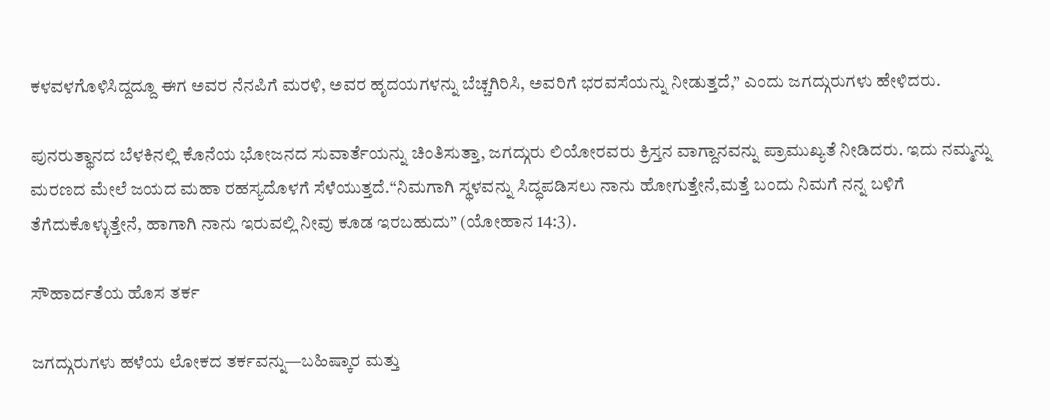ಕಳವಳಗೊಳಿಸಿದ್ದದ್ದೂ ಈಗ ಅವರ ನೆನಪಿಗೆ ಮರಳಿ, ಅವರ ಹೃದಯಗಳನ್ನು ಬೆಚ್ಚಗಿರಿಸಿ, ಅವರಿಗೆ ಭರವಸೆಯನ್ನು ನೀಡುತ್ತದೆ,” ಎಂದು ಜಗದ್ಗುರುಗಳು ಹೇಳಿದರು.

ಪುನರುತ್ಥಾನದ ಬೆಳಕಿನಲ್ಲಿ ಕೊನೆಯ ಭೋಜನದ ಸುವಾರ್ತೆಯನ್ನು ಚಿಂತಿಸುತ್ತಾ, ಜಗದ್ಗುರು ಲಿಯೋರವರು ಕ್ರಿಸ್ತನ ವಾಗ್ದಾನವನ್ನು ಪ್ರಾಮುಖ್ಯತೆ ನೀಡಿದರು. ಇದು ನಮ್ಮನ್ನು ಮರಣದ ಮೇಲೆ ಜಯದ ಮಹಾ ರಹಸ್ಯದೊಳಗೆ ಸೆಳೆಯುತ್ತದೆ.“ನಿಮಗಾಗಿ ಸ್ಥಳವನ್ನು ಸಿದ್ಧಪಡಿಸಲು ನಾನು ಹೋಗುತ್ತೇನೆ,ಮತ್ತೆ ಬಂದು ನಿಮಗೆ ನನ್ನ ಬಳಿಗೆ ತೆಗೆದುಕೊಳ್ಳುತ್ತೇನೆ, ಹಾಗಾಗಿ ನಾನು ಇರುವಲ್ಲಿ ನೀವು ಕೂಡ ಇರಬಹುದು” (ಯೋಹಾನ 14:3).

ಸೌಹಾರ್ದತೆಯ ಹೊಸ ತರ್ಕ

ಜಗದ್ಗುರುಗಳು ಹಳೆಯ ಲೋಕದ ತರ್ಕವನ್ನು—ಬಹಿಷ್ಕಾರ ಮತ್ತು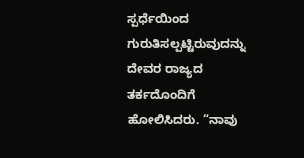ಸ್ಪರ್ಧೆಯಿಂದ ಗುರುತಿಸಲ್ಪಟ್ಟಿರುವುದನ್ನು ದೇವರ ರಾಜ್ಯದ ತರ್ಕದೊಂದಿಗೆ ಹೋಲಿಸಿದರು. “ನಾವು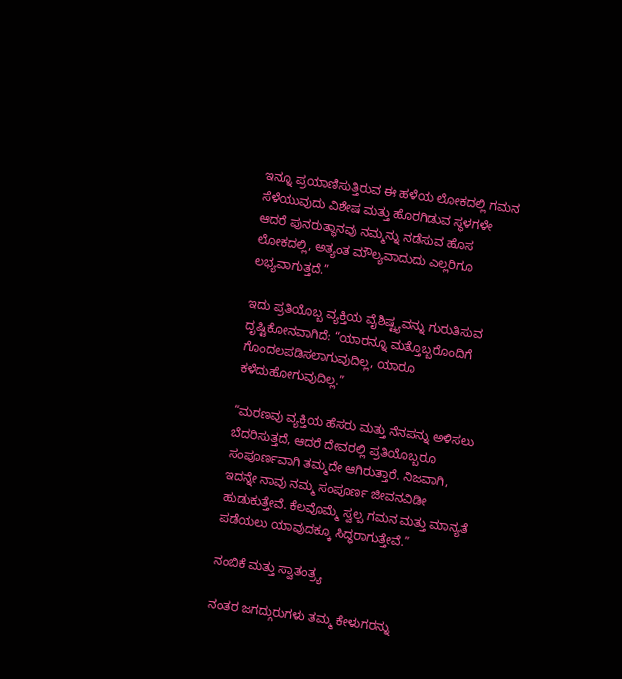ಇನ್ನೂ ಪ್ರಯಾಣಿಸುತ್ತಿರುವ ಈ ಹಳೆಯ ಲೋಕದಲ್ಲಿ ಗಮನ ಸೆಳೆಯುವುದು ವಿಶೇಷ ಮತ್ತು ಹೊರಗಿಡುವ ಸ್ಥಳಗಳೇ  ಆದರೆ ಪುನರುತ್ಥಾನವು ನಮ್ಮನ್ನು ನಡೆಸುವ ಹೊಸ ಲೋಕದಲ್ಲಿ, ಅತ್ಯಂತ ಮೌಲ್ಯವಾದುದು ಎಲ್ಲರಿಗೂ ಲಭ್ಯವಾಗುತ್ತದೆ.”

ಇದು ಪ್ರತಿಯೊಬ್ಬ ವ್ಯಕ್ತಿಯ ವೈಶಿಷ್ಟ್ಯವನ್ನು ಗುರುತಿಸುವ ದೃಷ್ಟಿಕೋನವಾಗಿದೆ: “ಯಾರನ್ನೂ ಮತ್ತೊಬ್ಬರೊಂದಿಗೆ ಗೊಂದಲಪಡಿಸಲಾಗುವುದಿಲ್ಲ, ಯಾರೂ ಕಳೆದುಹೋಗುವುದಿಲ್ಲ.”

“ಮರಣವು ವ್ಯಕ್ತಿಯ ಹೆಸರು ಮತ್ತು ನೆನಪನ್ನು ಅಳಿಸಲು ಬೆದರಿಸುತ್ತದೆ, ಆದರೆ ದೇವರಲ್ಲಿ ಪ್ರತಿಯೊಬ್ಬರೂ ಸಂಪೂರ್ಣವಾಗಿ ತಮ್ಮದೇ ಆಗಿರುತ್ತಾರೆ. ನಿಜವಾಗಿ, ಇದನ್ನೇ ನಾವು ನಮ್ಮ ಸಂಪೂರ್ಣ ಜೀವನವಿಡೀ ಹುಡುಕುತ್ತೇವೆ. ಕೆಲವೊಮ್ಮೆ ಸ್ವಲ್ಪ ಗಮನ ಮತ್ತು ಮಾನ್ಯತೆ ಪಡೆಯಲು ಯಾವುದಕ್ಕೂ ಸಿದ್ಧರಾಗುತ್ತೇವೆ.”

ನಂಬಿಕೆ ಮತ್ತು ಸ್ವಾತಂತ್ರ್ಯ

ನಂತರ ಜಗದ್ಗುರುಗಳು ತಮ್ಮ ಕೇಳುಗರನ್ನು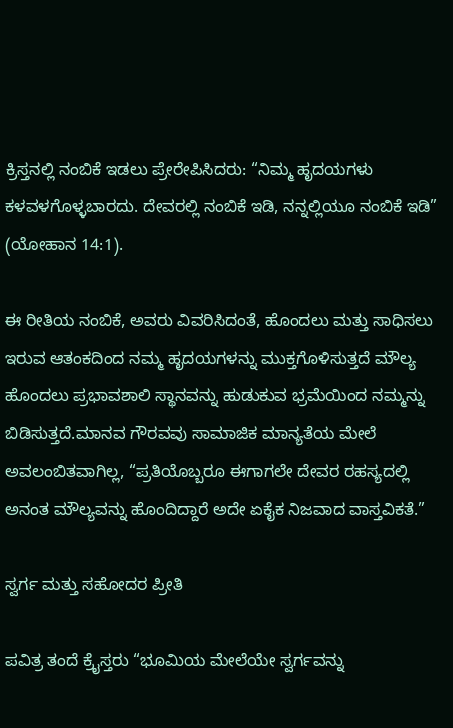ಕ್ರಿಸ್ತನಲ್ಲಿ ನಂಬಿಕೆ ಇಡಲು ಪ್ರೇರೇಪಿಸಿದರು: “ನಿಮ್ಮ ಹೃದಯಗಳು ಕಳವಳಗೊಳ್ಳಬಾರದು. ದೇವರಲ್ಲಿ ನಂಬಿಕೆ ಇಡಿ, ನನ್ನಲ್ಲಿಯೂ ನಂಬಿಕೆ ಇಡಿ” (ಯೋಹಾನ 14:1).

ಈ ರೀತಿಯ ನಂಬಿಕೆ, ಅವರು ವಿವರಿಸಿದಂತೆ, ಹೊಂದಲು ಮತ್ತು ಸಾಧಿಸಲು ಇರುವ ಆತಂಕದಿಂದ ನಮ್ಮ ಹೃದಯಗಳನ್ನು ಮುಕ್ತಗೊಳಿಸುತ್ತದೆ ಮೌಲ್ಯ ಹೊಂದಲು ಪ್ರಭಾವಶಾಲಿ ಸ್ಥಾನವನ್ನು ಹುಡುಕುವ ಭ್ರಮೆಯಿಂದ ನಮ್ಮನ್ನು ಬಿಡಿಸುತ್ತದೆ.ಮಾನವ ಗೌರವವು ಸಾಮಾಜಿಕ ಮಾನ್ಯತೆಯ ಮೇಲೆ ಅವಲಂಬಿತವಾಗಿಲ್ಲ, “ಪ್ರತಿಯೊಬ್ಬರೂ ಈಗಾಗಲೇ ದೇವರ ರಹಸ್ಯದಲ್ಲಿ ಅನಂತ ಮೌಲ್ಯವನ್ನು ಹೊಂದಿದ್ದಾರೆ ಅದೇ ಏಕೈಕ ನಿಜವಾದ ವಾಸ್ತವಿಕತೆ.”

ಸ್ವರ್ಗ ಮತ್ತು ಸಹೋದರ ಪ್ರೀತಿ

ಪವಿತ್ರ ತಂದೆ ಕ್ರೈಸ್ತರು “ಭೂಮಿಯ ಮೇಲೆಯೇ ಸ್ವರ್ಗವನ್ನು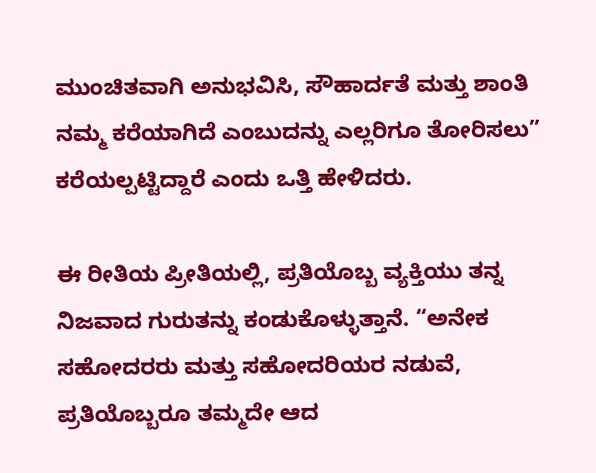ಮುಂಚಿತವಾಗಿ ಅನುಭವಿಸಿ, ಸೌಹಾರ್ದತೆ ಮತ್ತು ಶಾಂತಿ ನಮ್ಮ ಕರೆಯಾಗಿದೆ ಎಂಬುದನ್ನು ಎಲ್ಲರಿಗೂ ತೋರಿಸಲು” ಕರೆಯಲ್ಪಟ್ಟಿದ್ದಾರೆ ಎಂದು ಒತ್ತಿ ಹೇಳಿದರು.

ಈ ರೀತಿಯ ಪ್ರೀತಿಯಲ್ಲಿ, ಪ್ರತಿಯೊಬ್ಬ ವ್ಯಕ್ತಿಯು ತನ್ನ ನಿಜವಾದ ಗುರುತನ್ನು ಕಂಡುಕೊಳ್ಳುತ್ತಾನೆ. “ಅನೇಕ ಸಹೋದರರು ಮತ್ತು ಸಹೋದರಿಯರ ನಡುವೆ, ಪ್ರತಿಯೊಬ್ಬರೂ ತಮ್ಮದೇ ಆದ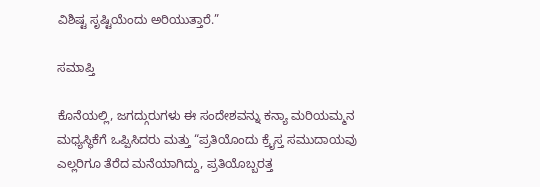ವಿಶಿಷ್ಟ ಸೃಷ್ಟಿಯೆಂದು ಅರಿಯುತ್ತಾರೆ.”

ಸಮಾಪ್ತಿ

ಕೊನೆಯಲ್ಲಿ, ಜಗದ್ಗುರುಗಳು ಈ ಸಂದೇಶವನ್ನು ಕನ್ಯಾ ಮರಿಯಮ್ಮನ ಮಧ್ಯಸ್ಥಿಕೆಗೆ ಒಪ್ಪಿಸಿದರು ಮತ್ತು “ಪ್ರತಿಯೊಂದು ಕ್ರೈಸ್ತ ಸಮುದಾಯವು ಎಲ್ಲರಿಗೂ ತೆರೆದ ಮನೆಯಾಗಿದ್ದು, ಪ್ರತಿಯೊಬ್ಬರತ್ತ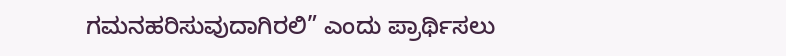ಗಮನಹರಿಸುವುದಾಗಿರಲಿ” ಎಂದು ಪ್ರಾರ್ಥಿಸಲು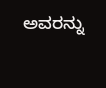ಅವರನ್ನು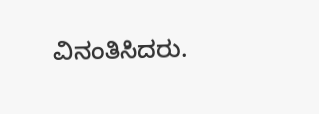ವಿನಂತಿಸಿದರು.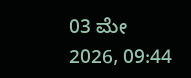03 ಮೇ 2026, 09:44